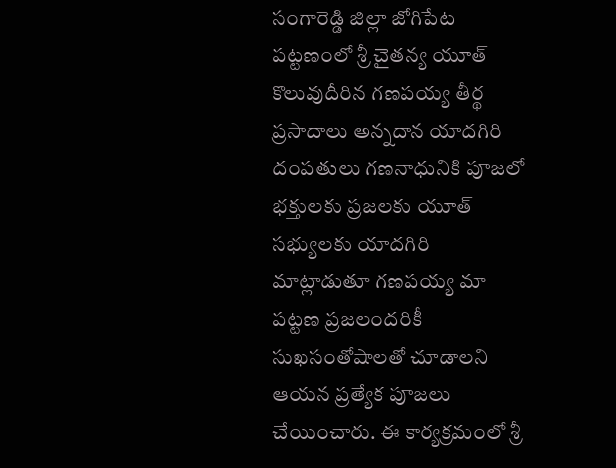సంగారెడ్డి జిల్లా జోగిపేట పట్టణంలో శ్రీ చైతన్య యూత్ కొలువుదీరిన గణపయ్య తీర్థ ప్రసాదాలు అన్నదాన యాదగిరి దంపతులు గణనాధునికి పూజలో భక్తులకు ప్రజలకు యూత్ సభ్యులకు యాదగిరి మాట్లాడుతూ గణపయ్య మా పట్టణ ప్రజలందరికీ సుఖసంతోషాలతో చూడాలని ఆయన ప్రత్యేక పూజలు చేయించారు. ఈ కార్యక్రమంలో శ్రీ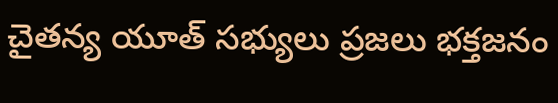చైతన్య యూత్ సభ్యులు ప్రజలు భక్తజనం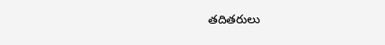తదితరులు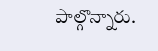పాల్గొన్నారు.